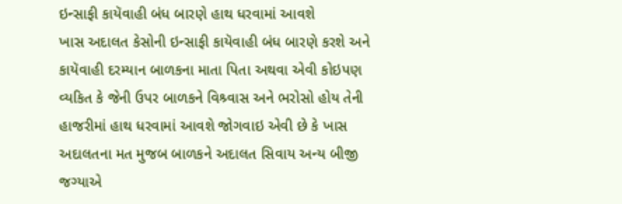ઇન્સાફી કાયૅવાહી બંધ બારણે હાથ ધરવામાં આવશે
ખાસ અદાલત કેસોની ઇન્સાફી કાયૅવાહી બંધ બારણે કરશે અને કાયૅવાહી દરમ્યાન બાળકના માતા પિતા અથવા એવી કોઇપણ વ્યકિત કે જેની ઉપર બાળકને વિશ્ર્વાસ અને ભરોસો હોય તેની હાજરીમાં હાથ ધરવામાં આવશે જોગવાઇ એવી છે કે ખાસ અદાલતના મત મુજબ બાળકને અદાલત સિવાય અન્ય બીજી જગ્યાએ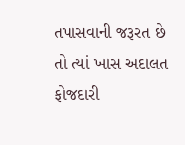તપાસવાની જરૂરત છે તો ત્યાં ખાસ અદાલત ફોજદારી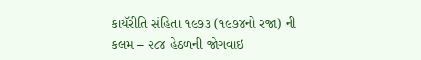કાયૅરીતિ સંહિતા ૧૯૭૩ (૧૯૭૪નો રજા) ની કલમ – ૨૮૪ હેઠળની જોગવાઇ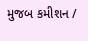મુજબ કમીશન /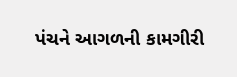પંચને આગળની કામગીરી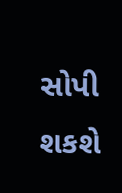સોપી શકશે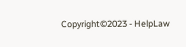Copyright©2023 - HelpLaw